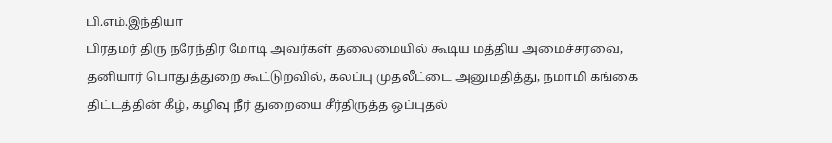பி.எம்.இந்தியா
பிரதமர் திரு நரேந்திர மோடி அவர்கள் தலைமையில் கூடிய மத்திய அமைச்சரவை, தனியார் பொதுத்துறை கூட்டுறவில், கலப்பு முதலீட்டை அனுமதித்து, நமாமி கங்கை திட்டத்தின் கீழ், கழிவு நீர் துறையை சீர்திருத்த ஒப்புதல்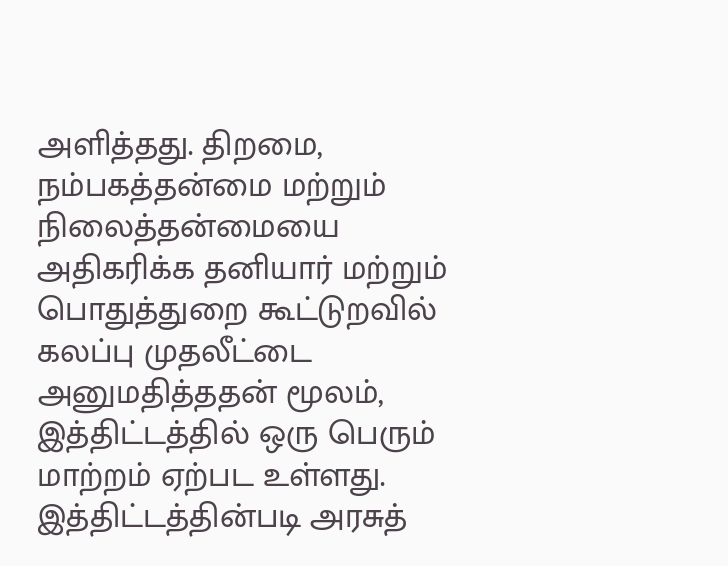அளித்தது. திறமை, நம்பகத்தன்மை மற்றும் நிலைத்தன்மையை அதிகரிக்க தனியார் மற்றும் பொதுத்துறை கூட்டுறவில் கலப்பு முதலீட்டை அனுமதித்ததன் மூலம், இத்திட்டத்தில் ஒரு பெரும் மாற்றம் ஏற்பட உள்ளது. இத்திட்டத்தின்படி அரசுத்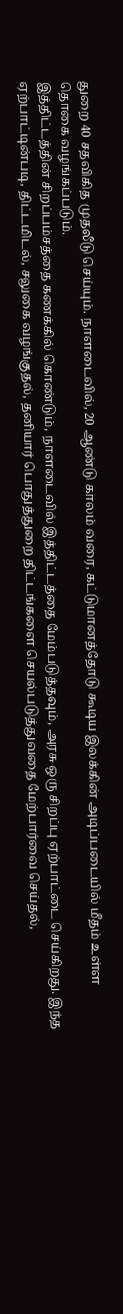துறை 40 சதவிகித முதலீடு செய்யும். நாளடைவில், 20 ஆண்டு காலம் வரை, கட்டுமானத்தோடு கூடிய இலக்கின் அடிப்படையில் மீதம் உள்ள தொகை வழங்கப்படும்.
இத்திட்டத்தின் சிறப்பம்சத்தை கணக்கில் கொண்டும், நாளடைவில் இத்திட்டத்தை மேம்படுத்தவும், அரசு ஒரு சிறப்பு ஏற்பாட்டை செய்கிறது. இந்த ஏற்பாட்டின்படி, திட்டமிடல், சலுகை வழங்குதல், தனியார் பொதுத்துறை திட்டங்களை செயல்படுத்துவதை மேற்பார்வை செய்தல்,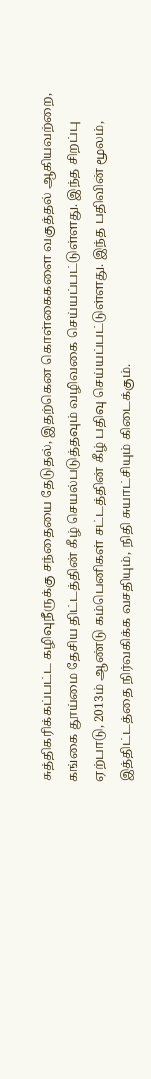சுத்திகரிக்கப்பட்ட கழிவுநீருக்கு சந்தையை தேடுதல், இதற்கென கொள்கைகளை வகுத்தல் ஆகியவற்றை, கங்கை தூய்மை தேசிய திட்டத்தின் கீழ் செயல்படுத்தவும் வழிவகை செய்யப்பட்டுள்ளது. இந்த சிறப்பு ஏற்பாடு, 2013ம் ஆண்டு கம்பெனிகள் சட்டத்தின் கீழ் பதிவு செய்யப்பட்டுள்ளது. இந்த பதிவின் மூலம், இத்திட்டத்தை நிர்வகிக்க வசதியும், நிதி சுயாட்சியும் கிடைக்கும்.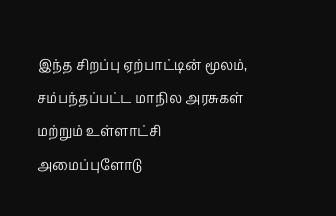இந்த சிறப்பு ஏற்பாட்டின் மூலம், சம்பந்தப்பட்ட மாநில அரசுகள் மற்றும் உள்ளாட்சி அமைப்புளோடு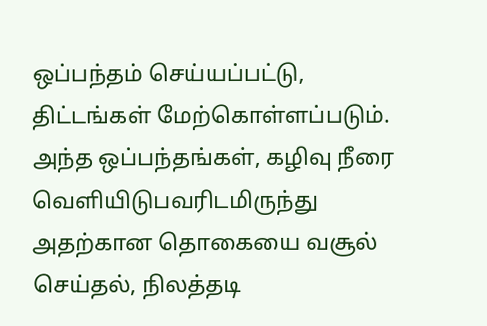ஒப்பந்தம் செய்யப்பட்டு, திட்டங்கள் மேற்கொள்ளப்படும். அந்த ஒப்பந்தங்கள், கழிவு நீரை வெளியிடுபவரிடமிருந்து அதற்கான தொகையை வசூல் செய்தல், நிலத்தடி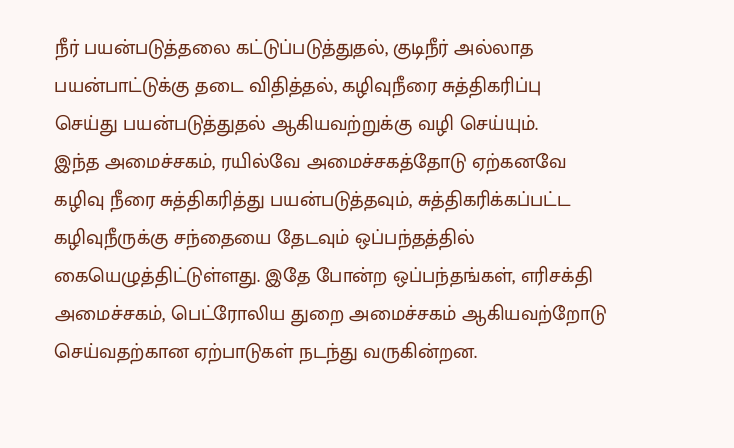நீர் பயன்படுத்தலை கட்டுப்படுத்துதல், குடிநீர் அல்லாத பயன்பாட்டுக்கு தடை விதித்தல், கழிவுநீரை சுத்திகரிப்பு செய்து பயன்படுத்துதல் ஆகியவற்றுக்கு வழி செய்யும்.
இந்த அமைச்சகம், ரயில்வே அமைச்சகத்தோடு ஏற்கனவே கழிவு நீரை சுத்திகரித்து பயன்படுத்தவும், சுத்திகரிக்கப்பட்ட கழிவுநீருக்கு சந்தையை தேடவும் ஒப்பந்தத்தில் கையெழுத்திட்டுள்ளது. இதே போன்ற ஒப்பந்தங்கள், எரிசக்தி அமைச்சகம், பெட்ரோலிய துறை அமைச்சகம் ஆகியவற்றோடு செய்வதற்கான ஏற்பாடுகள் நடந்து வருகின்றன.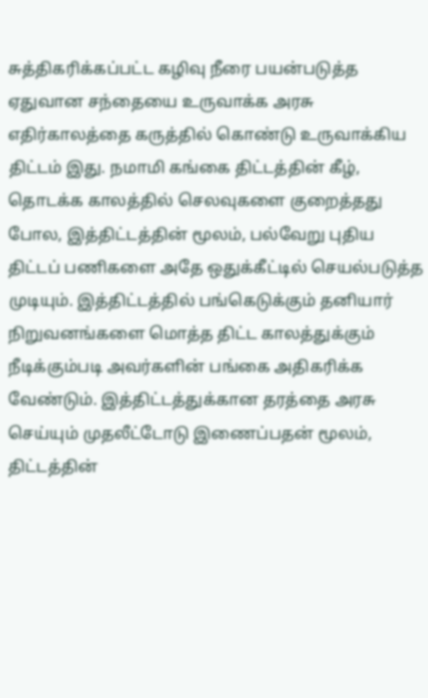சுத்திகரிக்கப்பட்ட கழிவு நீரை பயன்படுத்த ஏதுவான சந்தையை உருவாக்க அரசு எதிர்காலத்தை கருத்தில் கொண்டு உருவாக்கிய திட்டம் இது. நமாமி கங்கை திட்டத்தின் கீழ், தொடக்க காலத்தில் செலவுகளை குறைத்தது போல, இத்திட்டத்தின் மூலம், பல்வேறு புதிய திட்டப் பணிகளை அதே ஒதுக்கீட்டில் செயல்படுத்த முடியும். இத்திட்டத்தில் பங்கெடுக்கும் தனியார் நிறுவனங்களை மொத்த திட்ட காலத்துக்கும் நீடிக்கும்படி அவர்களின் பங்கை அதிகரிக்க வேண்டும். இத்திட்டத்துக்கான தரத்தை அரசு செய்யும் முதலீட்டோடு இணைப்பதன் மூலம், திட்டத்தின்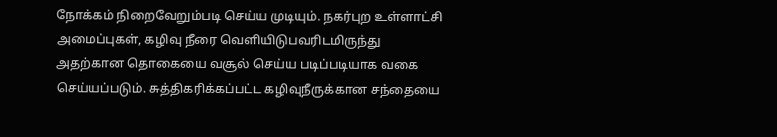நோக்கம் நிறைவேறும்படி செய்ய முடியும். நகர்புற உள்ளாட்சி அமைப்புகள், கழிவு நீரை வெளியிடுபவரிடமிருந்து அதற்கான தொகையை வசூல் செய்ய படிப்படியாக வகை செய்யப்படும். சுத்திகரிக்கப்பட்ட கழிவுநீருக்கான சந்தையை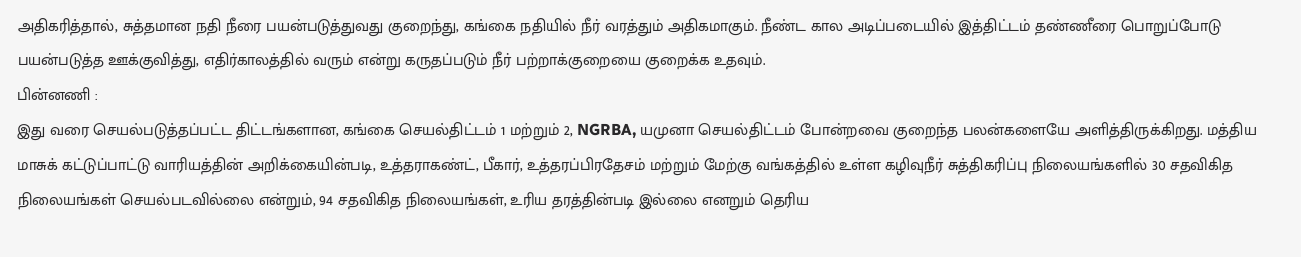அதிகரித்தால், சுத்தமான நதி நீரை பயன்படுத்துவது குறைந்து, கங்கை நதியில் நீர் வரத்தும் அதிகமாகும். நீண்ட கால அடிப்படையில் இத்திட்டம் தண்ணீரை பொறுப்போடு பயன்படுத்த ஊக்குவித்து, எதிர்காலத்தில் வரும் என்று கருதப்படும் நீர் பற்றாக்குறையை குறைக்க உதவும்.
பின்னணி :
இது வரை செயல்படுத்தப்பட்ட திட்டங்களான, கங்கை செயல்திட்டம் 1 மற்றும் 2, NGRBA, யமுனா செயல்திட்டம் போன்றவை குறைந்த பலன்களையே அளித்திருக்கிறது. மத்திய மாசுக் கட்டுப்பாட்டு வாரியத்தின் அறிக்கையின்படி, உத்தராகண்ட், பீகார், உத்தரப்பிரதேசம் மற்றும் மேற்கு வங்கத்தில் உள்ள கழிவுநீர் சுத்திகரிப்பு நிலையங்களில் 30 சதவிகித நிலையங்கள் செயல்படவில்லை என்றும், 94 சதவிகித நிலையங்கள், உரிய தரத்தின்படி இல்லை எனறும் தெரிய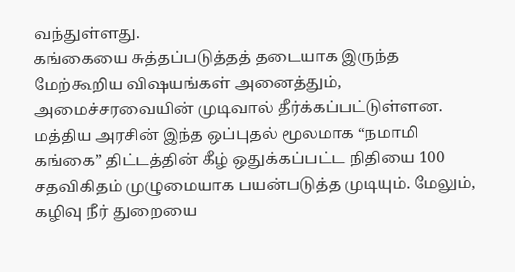வந்துள்ளது.
கங்கையை சுத்தப்படுத்தத் தடையாக இருந்த மேற்கூறிய விஷயங்கள் அனைத்தும், அமைச்சரவையின் முடிவால் தீர்க்கப்பட்டுள்ளன. மத்திய அரசின் இந்த ஒப்புதல் மூலமாக “நமாமி கங்கை” திட்டத்தின் கீழ் ஒதுக்கப்பட்ட நிதியை 100 சதவிகிதம் முழுமையாக பயன்படுத்த முடியும். மேலும், கழிவு நீர் துறையை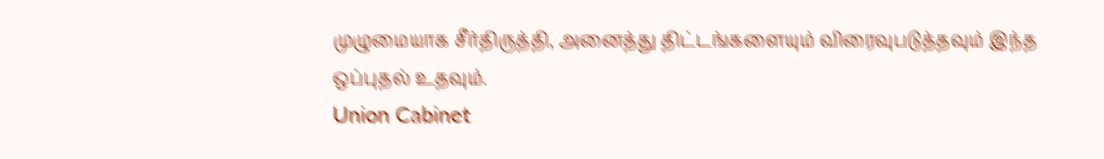முழுமையாக சீர்திருத்தி, அனைத்து திட்டங்களையும் விரைவுபடுத்தவும் இந்த ஒப்புதல் உதவும்.
Union Cabinet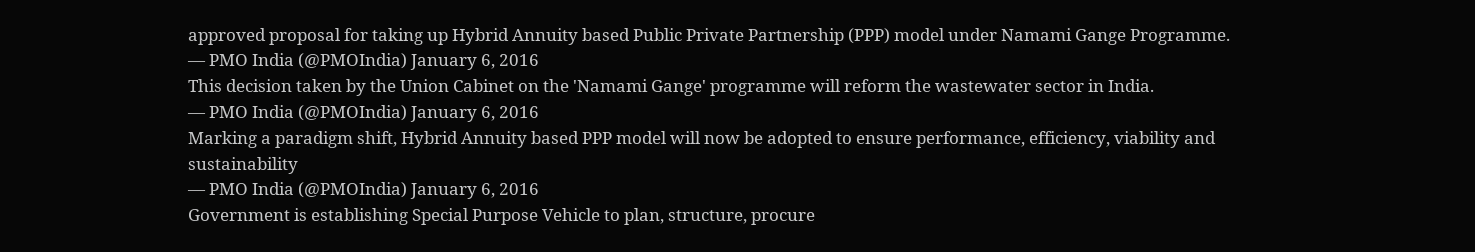approved proposal for taking up Hybrid Annuity based Public Private Partnership (PPP) model under Namami Gange Programme.
— PMO India (@PMOIndia) January 6, 2016
This decision taken by the Union Cabinet on the 'Namami Gange' programme will reform the wastewater sector in India.
— PMO India (@PMOIndia) January 6, 2016
Marking a paradigm shift, Hybrid Annuity based PPP model will now be adopted to ensure performance, efficiency, viability and sustainability
— PMO India (@PMOIndia) January 6, 2016
Government is establishing Special Purpose Vehicle to plan, structure, procure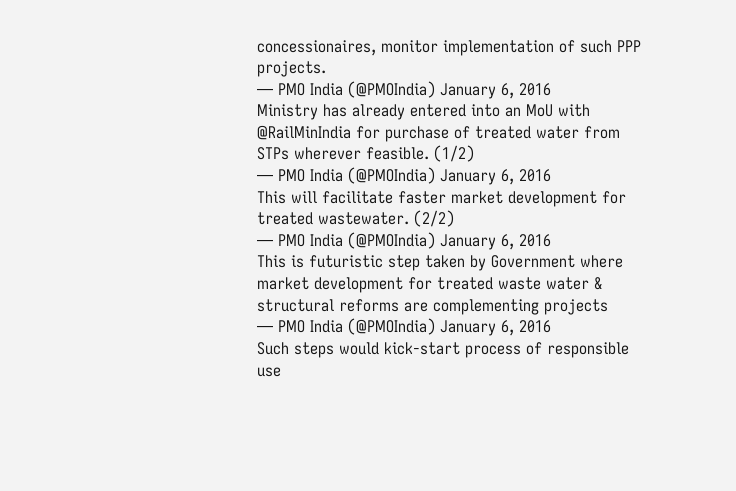concessionaires, monitor implementation of such PPP projects.
— PMO India (@PMOIndia) January 6, 2016
Ministry has already entered into an MoU with @RailMinIndia for purchase of treated water from STPs wherever feasible. (1/2)
— PMO India (@PMOIndia) January 6, 2016
This will facilitate faster market development for treated wastewater. (2/2)
— PMO India (@PMOIndia) January 6, 2016
This is futuristic step taken by Government where market development for treated waste water & structural reforms are complementing projects
— PMO India (@PMOIndia) January 6, 2016
Such steps would kick-start process of responsible use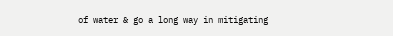of water & go a long way in mitigating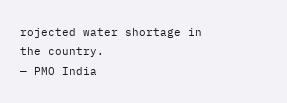rojected water shortage in the country.
— PMO India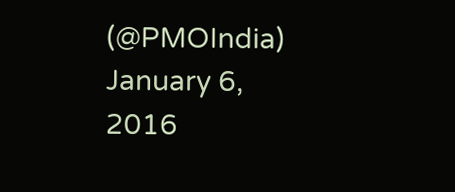(@PMOIndia) January 6, 2016